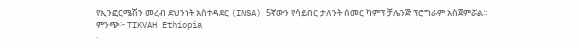የኢንፎርሜሽን መረብ ደህንነት አስተዳደር (INSA) 5ኛውን የሳይበር ታለንት ሰመር ካምፕ ቻሌንጅ ፕሮግራም አስጀምሯል።
ምንጭ፦ TIKVAH Ethiopia
·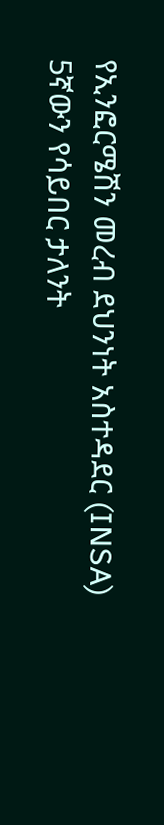የኢንፎርሜሽን መረብ ደህንነት አስተዳደር (INSA) 5ኛውን የሳይበር ታለንት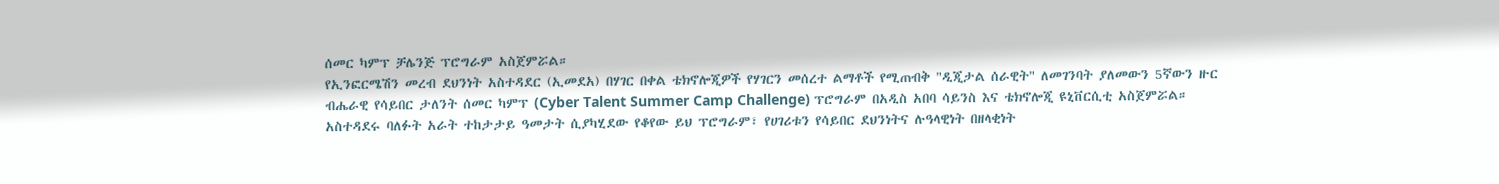ሰመር ካምፕ ቻሌንጅ ፕሮግራም አስጀምሯል።
የኢንፎርሜሽን መረብ ደህንነት አስተዳደር (ኢመደአ) በሃገር በቀል ቴክኖሎጂዎች የሃገርን መሰረተ ልማቶች የሚጠብቅ "ዲጂታል ሰራዊት" ለመገንባት ያለመውን 5ኛውን ዙር ብሔራዊ የሳይበር ታለንት ሰመር ካምፕ (Cyber Talent Summer Camp Challenge) ፕሮግራም በአዲስ አበባ ሳይንስ እና ቴክኖሎጂ ዩኒቨርሲቲ አስጀምሯል።
አስተዳደሩ ባለፉት አራት ተከታታይ ዓመታት ሲያካሂደው የቆየው ይህ ፕሮግራም፣ የሀገሪቱን የሳይበር ደህንነትና ሉዓላዊነት በዘላቂነት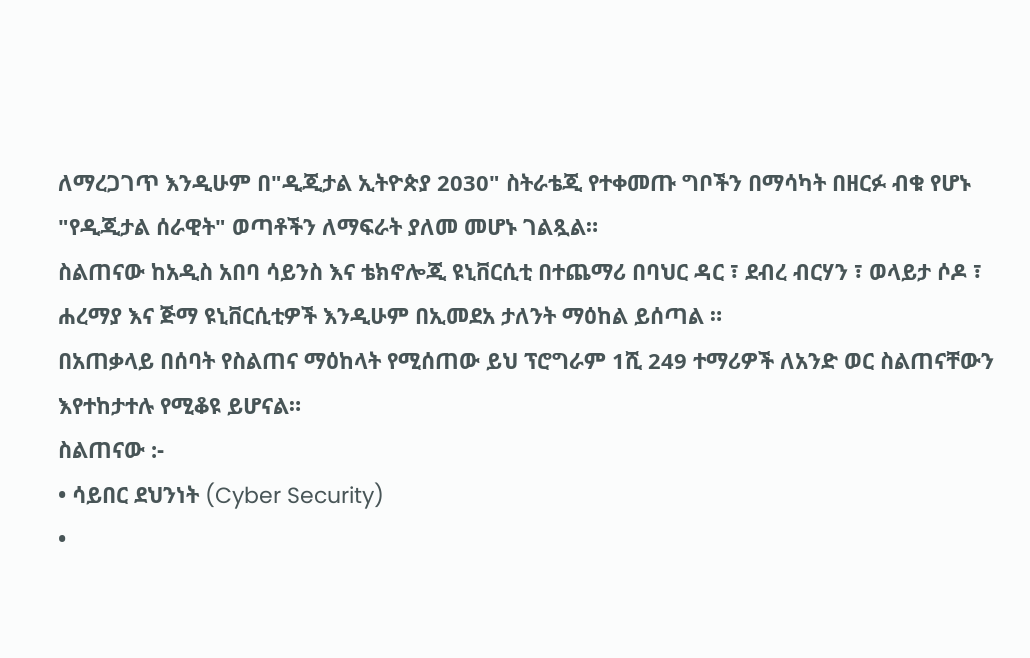ለማረጋገጥ እንዲሁም በ"ዲጂታል ኢትዮጵያ 2030" ስትራቴጂ የተቀመጡ ግቦችን በማሳካት በዘርፉ ብቁ የሆኑ "የዲጂታል ሰራዊት" ወጣቶችን ለማፍራት ያለመ መሆኑ ገልጿል።
ስልጠናው ከአዲስ አበባ ሳይንስ እና ቴክኖሎጂ ዩኒቨርሲቲ በተጨማሪ በባህር ዳር ፣ ደብረ ብርሃን ፣ ወላይታ ሶዶ ፣ ሐረማያ እና ጅማ ዩኒቨርሲቲዎች እንዲሁም በኢመደአ ታለንት ማዕከል ይሰጣል ።
በአጠቃላይ በሰባት የስልጠና ማዕከላት የሚሰጠው ይህ ፕሮግራም 1ሺ 249 ተማሪዎች ለአንድ ወር ስልጠናቸውን እየተከታተሉ የሚቆዩ ይሆናል።
ስልጠናው :-
• ሳይበር ደህንነት (Cyber Security)
•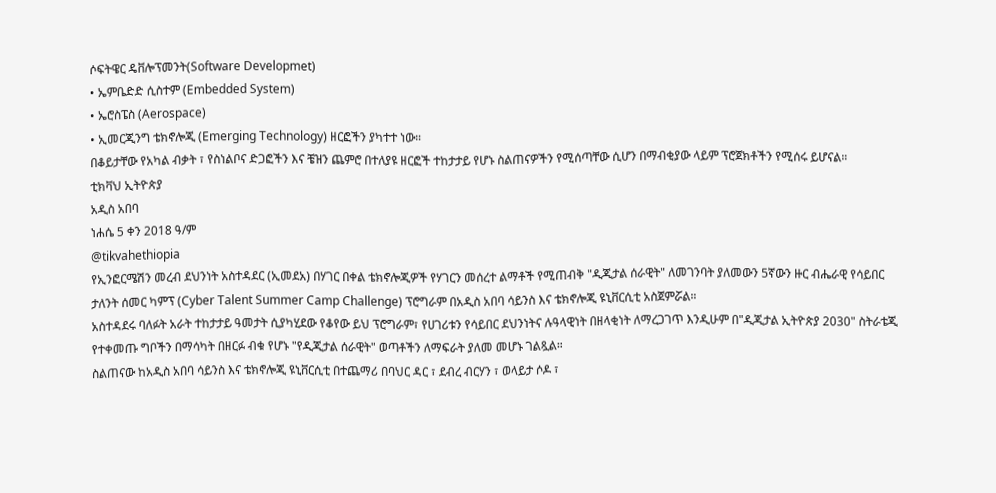ሶፍትዌር ዴቨሎፕመንት(Software Developmet)
• ኤምቤድድ ሲስተም (Embedded System)
• ኤሮስፔስ (Aerospace)
• ኢመርጂንግ ቴክኖሎጂ (Emerging Technology) ዘርፎችን ያካተተ ነው።
በቆይታቸው የአካል ብቃት ፣ የስነልቦና ድጋፎችን እና ቼዝን ጨምሮ በተለያዩ ዘርፎች ተከታታይ የሆኑ ስልጠናዎችን የሚሰጣቸው ሲሆን በማብቂያው ላይም ፕሮጀክቶችን የሚሰሩ ይሆናል።
ቲክቫህ ኢትዮጵያ
አዲስ አበባ
ነሐሴ 5 ቀን 2018 ዓ/ም
@tikvahethiopia
የኢንፎርሜሽን መረብ ደህንነት አስተዳደር (ኢመደአ) በሃገር በቀል ቴክኖሎጂዎች የሃገርን መሰረተ ልማቶች የሚጠብቅ "ዲጂታል ሰራዊት" ለመገንባት ያለመውን 5ኛውን ዙር ብሔራዊ የሳይበር ታለንት ሰመር ካምፕ (Cyber Talent Summer Camp Challenge) ፕሮግራም በአዲስ አበባ ሳይንስ እና ቴክኖሎጂ ዩኒቨርሲቲ አስጀምሯል።
አስተዳደሩ ባለፉት አራት ተከታታይ ዓመታት ሲያካሂደው የቆየው ይህ ፕሮግራም፣ የሀገሪቱን የሳይበር ደህንነትና ሉዓላዊነት በዘላቂነት ለማረጋገጥ እንዲሁም በ"ዲጂታል ኢትዮጵያ 2030" ስትራቴጂ የተቀመጡ ግቦችን በማሳካት በዘርፉ ብቁ የሆኑ "የዲጂታል ሰራዊት" ወጣቶችን ለማፍራት ያለመ መሆኑ ገልጿል።
ስልጠናው ከአዲስ አበባ ሳይንስ እና ቴክኖሎጂ ዩኒቨርሲቲ በተጨማሪ በባህር ዳር ፣ ደብረ ብርሃን ፣ ወላይታ ሶዶ ፣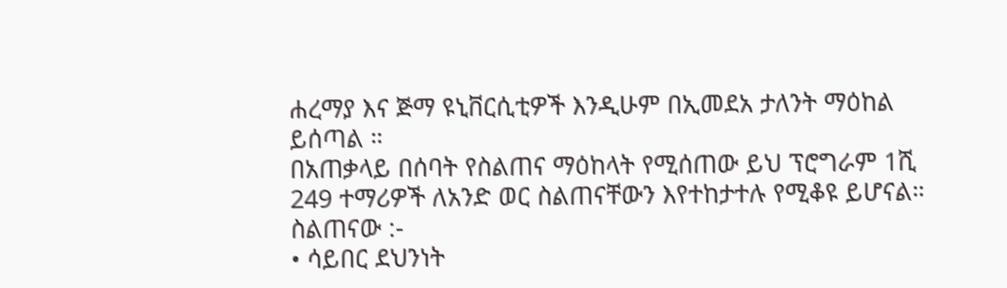ሐረማያ እና ጅማ ዩኒቨርሲቲዎች እንዲሁም በኢመደአ ታለንት ማዕከል ይሰጣል ።
በአጠቃላይ በሰባት የስልጠና ማዕከላት የሚሰጠው ይህ ፕሮግራም 1ሺ 249 ተማሪዎች ለአንድ ወር ስልጠናቸውን እየተከታተሉ የሚቆዩ ይሆናል።
ስልጠናው :-
• ሳይበር ደህንነት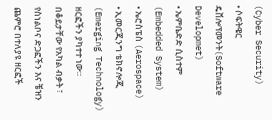(Cyber Security)
• ሶፍትዌር ዴቨሎፕመንት(Software Developmet)
• ኤምቤድድ ሲስተም (Embedded System)
• ኤሮስፔስ (Aerospace)
• ኢመርጂንግ ቴክኖሎጂ (Emerging Technology) ዘርፎችን ያካተተ ነው።
በቆይታቸው የአካል ብቃት ፣ የስነልቦና ድጋፎችን እና ቼዝን ጨምሮ በተለያዩ ዘርፎች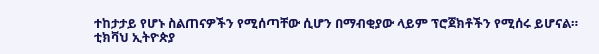ተከታታይ የሆኑ ስልጠናዎችን የሚሰጣቸው ሲሆን በማብቂያው ላይም ፕሮጀክቶችን የሚሰሩ ይሆናል።
ቲክቫህ ኢትዮጵያ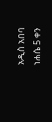አዲስ አበባ
ነሐሴ 5 ቀን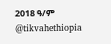2018 ዓ/ም
@tikvahethiopia